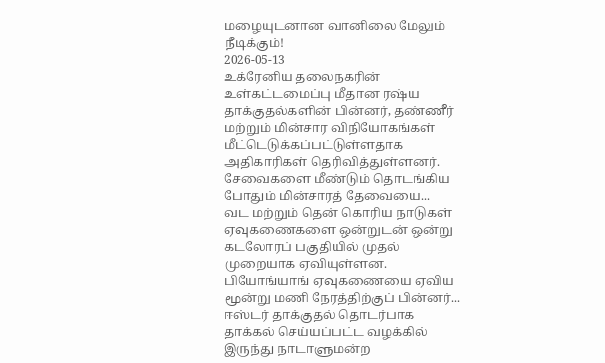மழையுடனான வானிலை மேலும் நீடிக்கும்!
2026-05-13
உக்ரேனிய தலைநகரின் உள்கட்டமைப்பு மீதான ரஷ்ய தாக்குதல்களின் பின்னர், தண்ணீர் மற்றும் மின்சார விநியோகங்கள் மீட்டெடுக்கப்பட்டுள்ளதாக அதிகாரிகள் தெரிவித்துள்ளனர். சேவைகளை மீண்டும் தொடங்கிய போதும் மின்சாரத் தேவையை...
வட மற்றும் தென் கொரிய நாடுகள் ஏவுகணைகளை ஒன்றுடன் ஒன்று கடலோரப் பகுதியில் முதல் முறையாக ஏவியுள்ளன. பியோங்யாங் ஏவுகணையை ஏவிய மூன்று மணி நேரத்திற்குப் பின்னர்...
ஈஸ்டர் தாக்குதல் தொடர்பாக தாக்கல் செய்யப்பட்ட வழக்கில் இருந்து நாடாளுமன்ற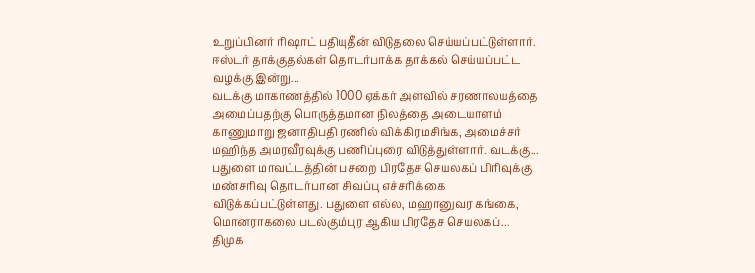உறுப்பினர் ரிஷாட் பதியுதீன் விடுதலை செய்யப்பட்டுள்ளார். ஈஸ்டர் தாக்குதல்கள் தொடர்பாக்க தாக்கல் செய்யப்பட்ட வழக்கு இன்று...
வடக்கு மாகாணத்தில் 1000 ஏக்கர் அளவில் சரணாலயத்தை அமைப்பதற்கு பொருத்தமான நிலத்தை அடையாளம் காணுமாறு ஜனாதிபதி ரணில் விக்கிரமசிங்க, அமைச்சர் மஹிந்த அமரவீரவுக்கு பணிப்புரை விடுத்துள்ளார். வடக்கு...
பதுளை மாவட்டத்தின் பசறை பிரதேச செயலகப் பிரிவுக்கு மண்சரிவு தொடர்பான சிவப்பு எச்சரிக்கை விடுக்கப்பட்டுள்ளது. பதுளை எல்ல, மஹானுவர கங்கை, மொனராகலை படல்கும்புர ஆகிய பிரதேச செயலகப்...
திமுக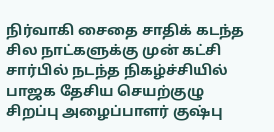நிர்வாகி சைதை சாதிக் கடந்த சில நாட்களுக்கு முன் கட்சி சார்பில் நடந்த நிகழ்ச்சியில் பாஜக தேசிய செயற்குழு சிறப்பு அழைப்பாளர் குஷ்பு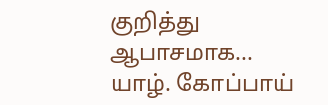குறித்து ஆபாசமாக...
யாழ். கோப்பாய்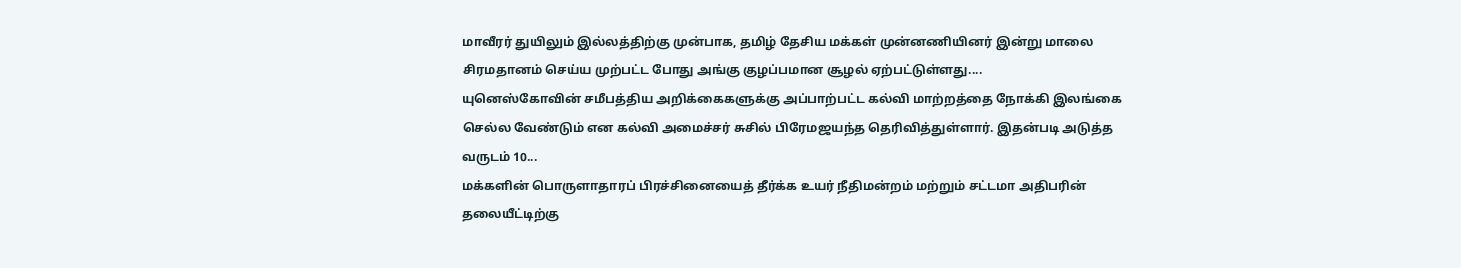மாவீரர் துயிலும் இல்லத்திற்கு முன்பாக, தமிழ் தேசிய மக்கள் முன்னணியினர் இன்று மாலை சிரமதானம் செய்ய முற்பட்ட போது அங்கு குழப்பமான சூழல் ஏற்பட்டுள்ளது....
யுனெஸ்கோவின் சமீபத்திய அறிக்கைகளுக்கு அப்பாற்பட்ட கல்வி மாற்றத்தை நோக்கி இலங்கை செல்ல வேண்டும் என கல்வி அமைச்சர் சுசில் பிரேமஜயந்த தெரிவித்துள்ளார். இதன்படி அடுத்த வருடம் 10...
மக்களின் பொருளாதாரப் பிரச்சினையைத் தீர்க்க உயர் நீதிமன்றம் மற்றும் சட்டமா அதிபரின் தலையீட்டிற்கு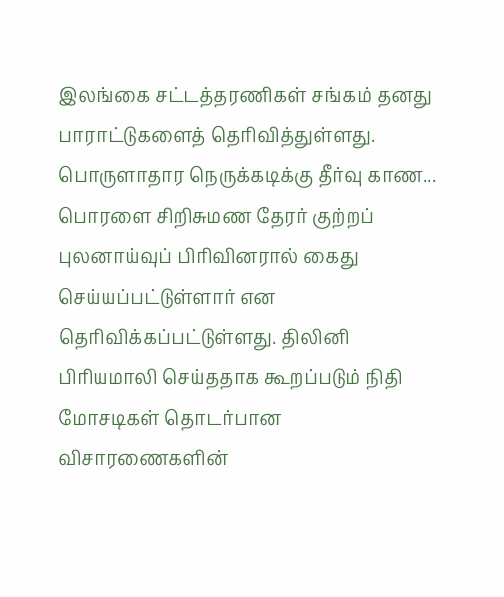இலங்கை சட்டத்தரணிகள் சங்கம் தனது பாராட்டுகளைத் தெரிவித்துள்ளது. பொருளாதார நெருக்கடிக்கு தீர்வு காண...
பொரளை சிறிசுமண தேரர் குற்றப் புலனாய்வுப் பிரிவினரால் கைது செய்யப்பட்டுள்ளார் என தெரிவிக்கப்பட்டுள்ளது. திலினி பிரியமாலி செய்ததாக கூறப்படும் நிதி மோசடிகள் தொடர்பான விசாரணைகளின்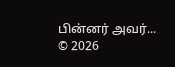பின்னர் அவர்...
© 2026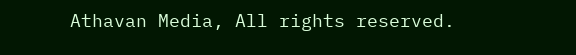Athavan Media, All rights reserved.